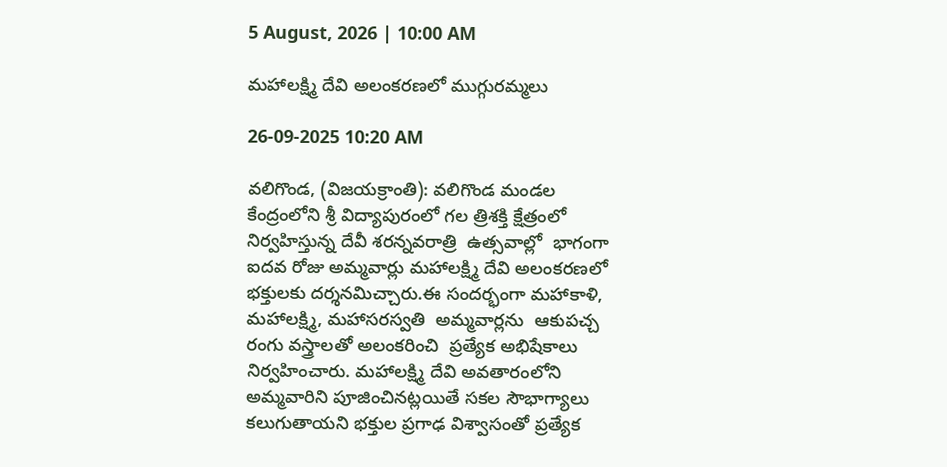5 August, 2026 | 10:00 AM

మహాలక్ష్మి దేవి అలంకరణలో ముగ్గురమ్మలు

26-09-2025 10:20 AM

వలిగొండ, (విజయక్రాంతి): వలిగొండ మండల కేంద్రంలోని శ్రీ విద్యాపురంలో గల త్రిశక్తి క్షేత్రంలో నిర్వహిస్తున్న దేవీ శరన్నవరాత్రి  ఉత్సవాల్లో  భాగంగా ఐదవ రోజు అమ్మవార్లు మహాలక్ష్మి దేవి అలంకరణలో భక్తులకు దర్శనమిచ్చారు.ఈ సందర్భంగా మహాకాళి, మహాలక్ష్మి, మహాసరస్వతి  అమ్మవార్లను  ఆకుపచ్చ రంగు వస్త్రాలతో అలంకరించి  ప్రత్యేక అభిషేకాలు నిర్వహించారు. మహాలక్ష్మి దేవి అవతారంలోని అమ్మవారిని పూజించినట్లయితే సకల సౌభాగ్యాలు కలుగుతాయని భక్తుల ప్రగాఢ విశ్వాసంతో ప్రత్యేక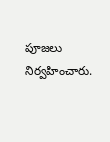పూజలు నిర్వహించారు.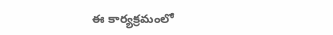ఈ కార్యక్రమంలో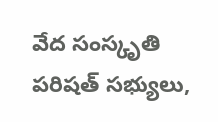వేద సంస్కృతి పరిషత్ సభ్యులు,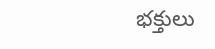భక్తులు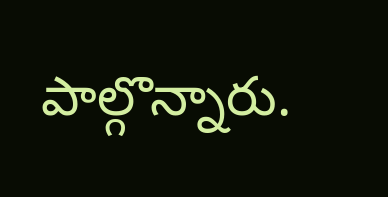పాల్గొన్నారు.